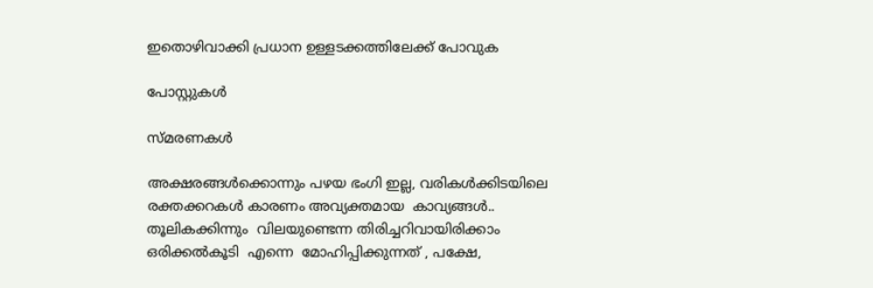ഇതൊഴിവാക്കി പ്രധാന ഉള്ളടക്കത്തിലേക്ക് പോവുക

പോസ്റ്റുകള്‍

സ്മരണകൾ

അക്ഷരങ്ങൾക്കൊന്നും പഴയ ഭംഗി ഇല്ല, വരികൾക്കിടയിലെ രക്തക്കറകൾ കാരണം അവ്യക്തമായ  കാവ്യങ്ങൾ.. തൂലികക്കിന്നും  വിലയുണ്ടെന്ന തിരിച്ചറിവായിരിക്കാം  ഒരിക്കൽകൂടി  എന്നെ  മോഹിപ്പിക്കുന്നത് , പക്ഷേ,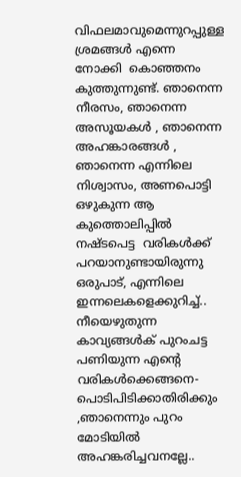വിഫലമാവുമെന്നുറപ്പുള്ള  ശ്രമങ്ങൾ എന്നെ നോക്കി  കൊഞ്ഞനം കുത്തുന്നുണ്ട്. ഞാനെന്ന നീരസം, ഞാനെന്ന അസൂയകൾ , ഞാനെന്ന അഹങ്കാരങ്ങൾ , ഞാനെന്ന എന്നിലെ  നിശ്വാസം, അണപൊട്ടി  ഒഴുകുന്ന ആ  കുത്തൊലിപ്പിൽ നഷ്ടപെട്ട  വരികൾക്ക്  പറയാനുണ്ടായിരുന്നു  ഒരുപാട്, എന്നിലെ  ഇന്നലെകളെക്കുറിച്ച്.. നീയെഴുതുന്ന കാവ്യങ്ങൾക് പുറംചട്ട പണിയുന്ന എന്റെ  വരികൾക്കെങ്ങനെ- പൊടിപിടിക്കാതിരിക്കും ,ഞാനെന്നും പുറം  മോടിയിൽ അഹങ്കരിച്ചവനല്ലേ..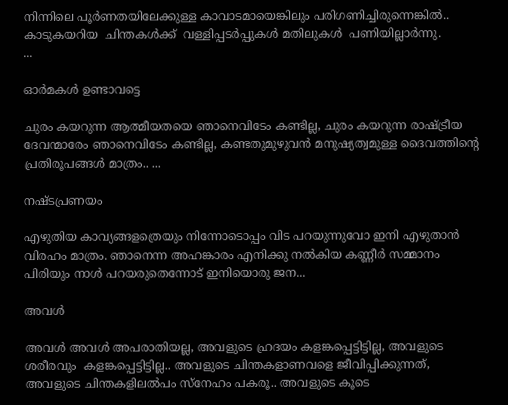നിന്നിലെ പൂർണതയിലേക്കുള്ള കാവാടമായെങ്കിലും പരിഗണിച്ചിരുന്നെങ്കിൽ.. കാടുകയറിയ  ചിന്തകൾക്ക്  വള്ളിപ്പടർപ്പുകൾ മതിലുകൾ  പണിയില്ലാർന്നു.                                               ...

ഓർമകൾ ഉണ്ടാവട്ടെ

ചുരം കയറുന്ന ആത്മീയതയെ ഞാനെവിടേം കണ്ടില്ല, ചുരം കയറുന്ന രാഷ്ട്രീയ ദേവന്മാരേം ഞാനെവിടേം കണ്ടില്ല, കണ്ടതുമുഴുവൻ മനുഷ്യത്വമുള്ള ദൈവത്തിന്റെ പ്രതിരൂപങ്ങൾ മാത്രം.. ...

നഷ്ടപ്രണയം

എഴുതിയ കാവ്യങ്ങളത്രെയും നിന്നോടൊപ്പം വിട പറയുന്നുവോ ഇനി എഴുതാൻ വിരഹം മാത്രം. ഞാനെന്ന അഹങ്കാരം എനിക്കു നൽകിയ കണ്ണീർ സമ്മാനം പിരിയും നാൾ പറയരുതെന്നോട് ഇനിയൊരു ജന...

അവൾ

അവൾ അവൾ അപരാതിയല്ല, അവളുടെ ഹ്രദയം കളങ്കപ്പെട്ടിട്ടില്ല, അവളുടെ ശരീരവും  കളങ്കപ്പെട്ടിട്ടില്ല.. അവളുടെ ചിന്തകളാണവളെ ജീവിപ്പിക്കുന്നത്, അവളുടെ ചിന്തകളിലൽപം സ്നേഹം പകരൂ.. അവളുടെ കൂടെ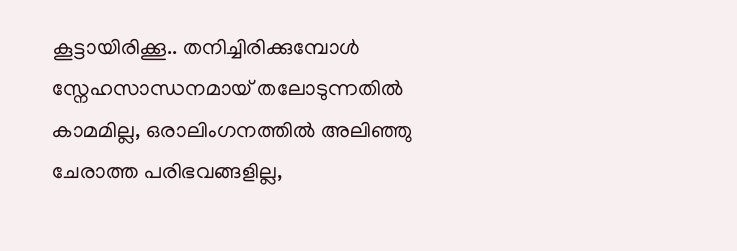കൂട്ടായിരിക്കൂ.. തനിച്ചിരിക്കുമ്പോൾ സ്നേഹസാന്ധനമായ് തലോടുന്നതിൽ കാമമില്ല, ഒരാലിംഗനത്തിൽ അലിഞ്ഞു ചേരാത്ത പരിഭവങ്ങളില്ല,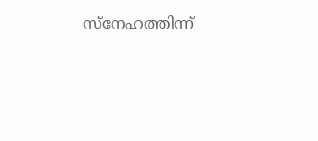സ്നേഹത്തിന്ന്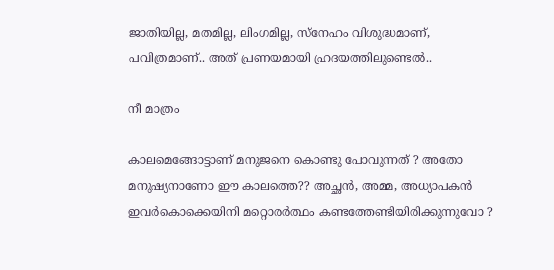ജാതിയില്ല, മതമില്ല, ലിംഗമില്ല, സ്നേഹം വിശുദ്ധമാണ്, പവിത്രമാണ്.. അത് പ്രണയമായി ഹ്രദയത്തിലുണ്ടെൽ..

നീ മാത്രം

കാലമെങ്ങോട്ടാണ് മനുജനെ കൊണ്ടു പോവുന്നത് ? അതോ മനുഷ്യനാണോ ഈ കാലത്തെ?? അച്ഛൻ, അമ്മ, അധ്യാപകൻ ഇവർകൊക്കെയിനി മറ്റൊരർത്ഥം കണ്ടത്തേണ്ടിയിരിക്കുന്നുവോ ?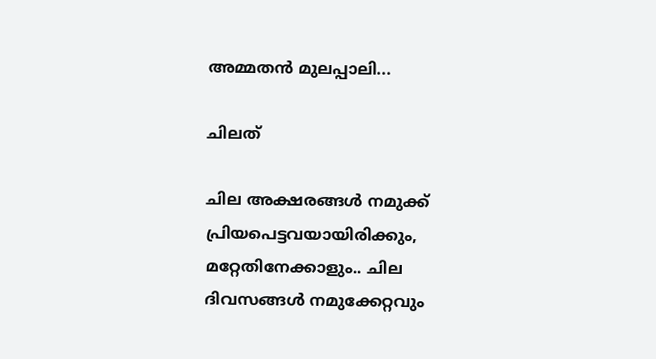അമ്മതൻ മുലപ്പാലി...

ചിലത്

ചില അക്ഷരങ്ങൾ നമുക്ക് പ്രിയപെട്ടവയായിരിക്കും, മറ്റേതിനേക്കാളും.. ചില ദിവസങ്ങൾ നമുക്കേറ്റവും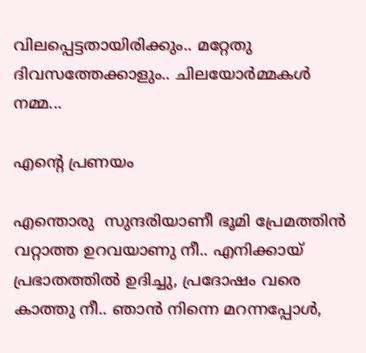വിലപ്പെട്ടതായിരിക്കും.. മറ്റേതു ദിവസത്തേക്കാളും.. ചിലയോർമ്മകൾ നമ്മ...

എന്റെ പ്രണയം

എന്തൊരു  സുന്ദരിയാണീ ഭൂമി പ്രേമത്തിൻ വറ്റാത്ത ഉറവയാണു നീ.. എനിക്കായ് പ്രഭാതത്തിൽ ഉദിച്ചു, പ്രദോഷം വരെ കാത്തു നീ.. ഞാൻ നിന്നെ മറന്നപ്പോൾ,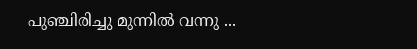പുഞ്ചിരിച്ചു മുന്നിൽ വന്നു ...